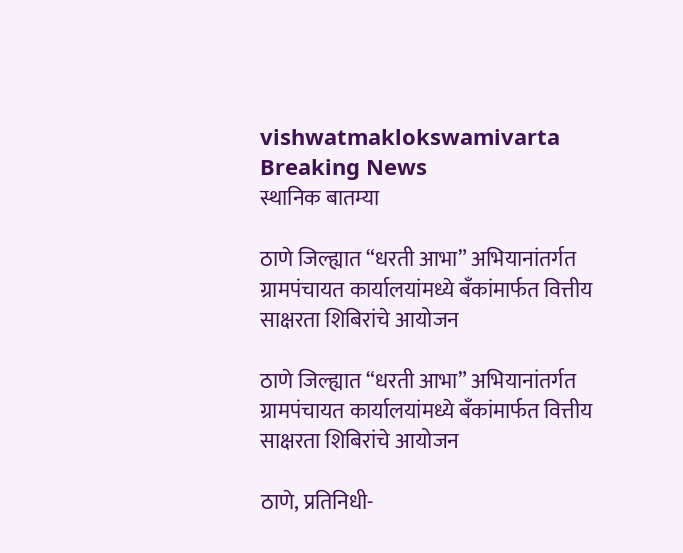vishwatmaklokswamivarta
Breaking News
स्थानिक बातम्या

ठाणे जिल्ह्यात “धरती आभा” अभियानांतर्गत ग्रामपंचायत कार्यालयांमध्ये बँकांमार्फत वित्तीय साक्षरता शिबिरांचे आयोजन

ठाणे जिल्ह्यात “धरती आभा” अभियानांतर्गत ग्रामपंचायत कार्यालयांमध्ये बँकांमार्फत वित्तीय साक्षरता शिबिरांचे आयोजन

ठाणे, प्रतिनिधी-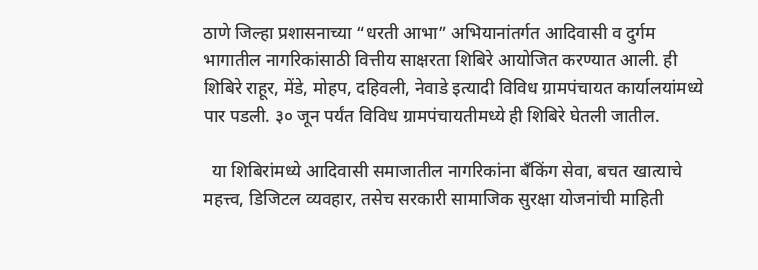ठाणे जिल्हा प्रशासनाच्या “धरती आभा” अभियानांतर्गत आदिवासी व दुर्गम भागातील नागरिकांसाठी वित्तीय साक्षरता शिबिरे आयोजित करण्यात आली. ही शिबिरे राहूर, मेंडे, मोहप, दहिवली, नेवाडे इत्यादी विविध ग्रामपंचायत कार्यालयांमध्ये पार पडली. ३० जून पर्यंत विविध ग्रामपंचायतीमध्ये ही शिबिरे घेतली जातील.

  या शिबिरांमध्ये आदिवासी समाजातील नागरिकांना बँकिंग सेवा, बचत खात्याचे महत्त्व, डिजिटल व्यवहार, तसेच सरकारी सामाजिक सुरक्षा योजनांची माहिती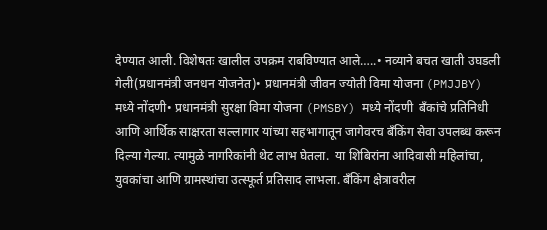देण्यात आली. विशेषतः खालील उपक्रम राबविण्यात आले…..• नव्याने बचत खाती उघडली गेली(प्रधानमंत्री जनधन योजनेत)• प्रधानमंत्री जीवन ज्योती विमा योजना (PMJJBY) मध्ये नोंदणी• प्रधानमंत्री सुरक्षा विमा योजना (PMSBY) मध्ये नोंदणी  बँकांचे प्रतिनिधी आणि आर्थिक साक्षरता सल्लागार यांच्या सहभागातून जागेवरच बँकिंग सेवा उपलब्ध करून दिल्या गेल्या. त्यामुळे नागरिकांनी थेट लाभ घेतला.  या शिबिरांना आदिवासी महिलांचा, युवकांचा आणि ग्रामस्थांचा उत्स्फूर्त प्रतिसाद लाभला. बँकिंग क्षेत्रावरील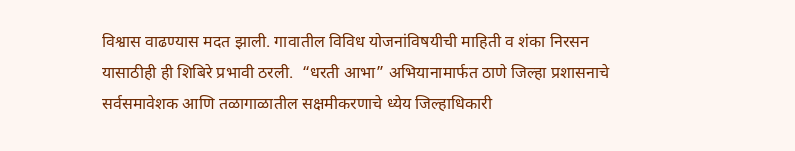विश्वास वाढण्यास मदत झाली. गावातील विविध योजनांविषयीची माहिती व शंका निरसन यासाठीही ही शिबिरे प्रभावी ठरली.  “धरती आभा” अभियानामार्फत ठाणे जिल्हा प्रशासनाचे सर्वसमावेशक आणि तळागाळातील सक्षमीकरणाचे ध्येय जिल्हाधिकारी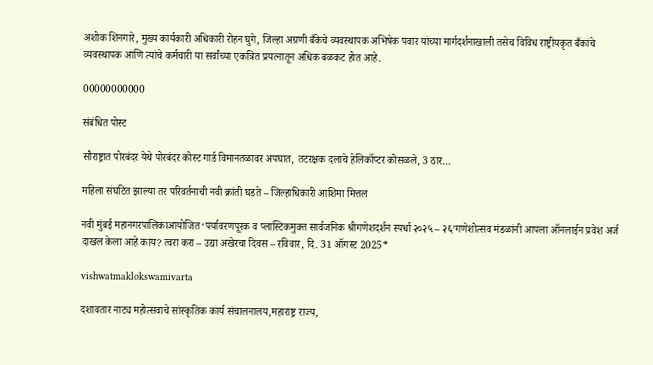अशोक शिनगारे, मुख्य कार्यकारी अधिकारी रोहन घुगे, जिल्हा अग्रणी बँकेचे व्यवस्थापक अभिषेक पवार यांच्या मार्गदर्शनाखाली तसेच विविध राष्ट्रीयकृत बँकांचे व्यवस्थापक आणि त्यांचे कर्मचारी या सर्वांच्या एकत्रित प्रयत्नातून अधिक बळकट होत आहे.

00000000000

संबंधित पोस्ट

सौराष्ट्रात पोरबंदर येथे पोरबंदर कोस्ट गार्ड विमानतळावर अपघात, तटरक्षक दलाचे हेलिकॉप्टर कोसळले, 3 ठार…

महिला संघटित झाल्या तर परिवर्तनाची नवी क्रांती घडते – जिल्हाधिकारी आशिमा मित्तल

नवी मुंबई महानगरपालिकाआयोजित ‘पर्यावरणपूरक व प्लास्टिकमुक्त सार्वजनिक श्रीगणेशदर्शन स्पर्धा २०२५ – २६’गणेशोत्सव मंडळांनी आपला ऑनलाईन प्रवेश अर्ज दाखल केला आहे काय? त्वरा करा – उद्या अखेरचा दिवस – रविवार, दि. 31 ऑगस्ट 2025*

vishwatmaklokswamivarta

दशावतार नाट्य महोत्सवाचे सांस्कृतिक कार्य संचालनालय,महाराष्ट्र राज्य,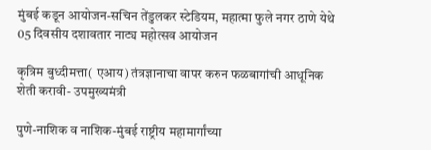मुंबई कडून आयोजन-सचिन तेंडुलकर स्टेडियम, महात्मा फुले नगर ठाणे येथे 05 दिवसीय दशावतार नाट्य महोत्सव आयोजन

कृत्रिम बुध्दीमत्ता( एआय) तंत्रज्ञानाचा वापर करुन फळबागांची आधूनिक शेती करावी- उपमुख्यमंत्री

पुणे-नाशिक व नाशिक-मुंबई राष्ट्रीय महामार्गांच्या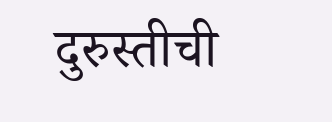दुरुस्तीची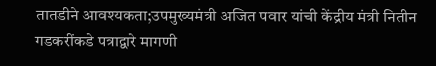तातडीने आवश्यकता;उपमुख्यमंत्री अजित पवार यांची केंद्रीय मंत्री नितीन गडकरींकडे पत्राद्वारे मागणी